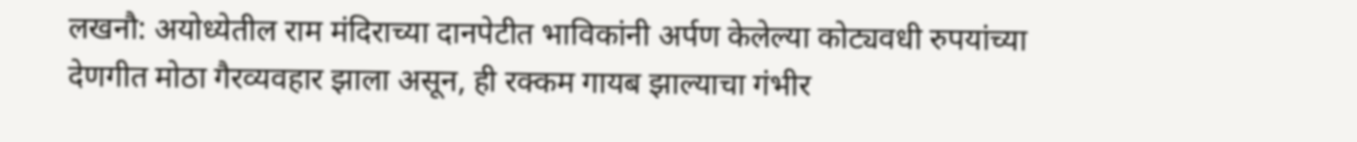लखनौ: अयोध्येतील राम मंदिराच्या दानपेटीत भाविकांनी अर्पण केलेल्या कोट्यवधी रुपयांच्या देणगीत मोठा गैरव्यवहार झाला असून, ही रक्कम गायब झाल्याचा गंभीर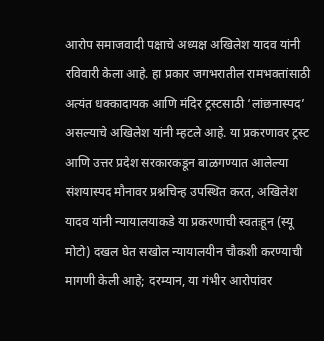आरोप समाजवादी पक्षाचे अध्यक्ष अखिलेश यादव यांनी रविवारी केला आहे. हा प्रकार जगभरातील रामभक्तांसाठी अत्यंत धक्कादायक आणि मंदिर ट्रस्टसाठी ‘लांछनास्पद’ असल्याचे अखिलेश यांनी म्हटले आहे. या प्रकरणावर ट्रस्ट आणि उत्तर प्रदेश सरकारकडून बाळगण्यात आलेल्या संशयास्पद मौनावर प्रश्नचिन्ह उपस्थित करत, अखिलेश यादव यांनी न्यायालयाकडे या प्रकरणाची स्वतःहून (स्यू मोटो) दखल घेत सखोल न्यायालयीन चौकशी करण्याची मागणी केली आहे; दरम्यान, या गंभीर आरोपांवर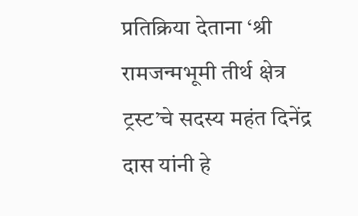प्रतिक्रिया देताना ‘श्री रामजन्मभूमी तीर्थ क्षेत्र ट्रस्ट’चे सदस्य महंत दिनेंद्र दास यांनी हे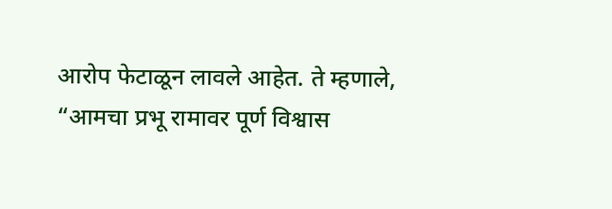आरोप फेटाळून लावले आहेत. ते म्हणाले, “आमचा प्रभू रामावर पूर्ण विश्वास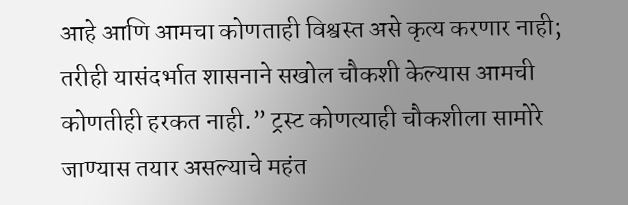आहे आणि आमचा कोणताही विश्वस्त असे कृत्य करणार नाही; तरीही यासंदर्भात शासनाने सखोल चौकशी केल्यास आमची कोणतीही हरकत नाही.” ट्रस्ट कोणत्याही चौकशीला सामोरे जाण्यास तयार असल्याचे महंत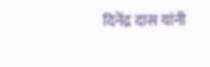दिनेंद्र दास यांनी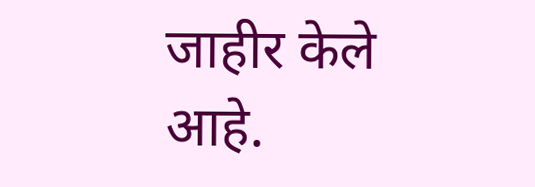जाहीर केले आहे.